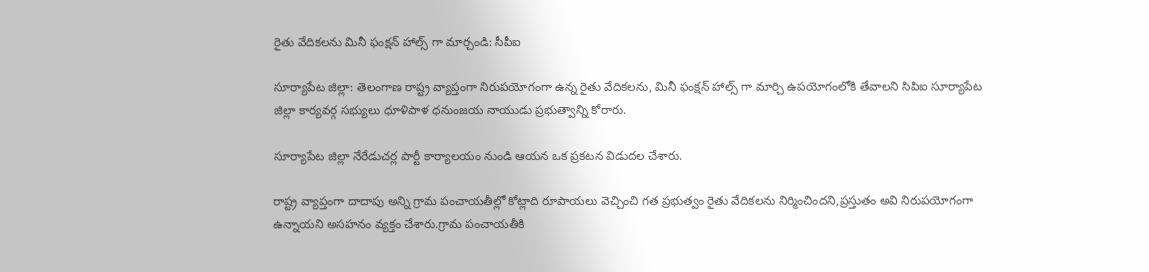రైతు వేదికలను మినీ ఫంక్షన్ హాల్స్ గా మార్చండి: సీపీఐ

సూర్యాపేట జిల్లా: తెలంగాణ రాష్ట్ర వ్యాప్తంగా నిరుపయోగంగా ఉన్న రైతు వేదికలను, మినీ ఫంక్షన్ హాల్స్ గా మార్చి ఉపయోగంలోకి తేవాలని సిపిఐ సూర్యాపేట జిల్లా కార్యవర్గ సభ్యులు ధూళిపాళ ధనుంజయ నాయుడు ప్రభుత్వాన్ని కోరారు.

సూర్యాపేట జిల్లా నేరేడుచర్ల పార్టీ కార్యాలయం నుండి ఆయన ఒక ప్రకటన విడుదల చేశారు.

రాష్ట్ర వ్యాప్తంగా దాదాపు అన్ని గ్రామ పంచాయతీల్లో కోట్లాది రూపాయలు వెచ్చించి గత ప్రభుత్వం రైతు వేదికలను నిర్మించిందని,ప్రస్తుతం అవి నిరుపయోగంగా ఉన్నాయని అసహనం వ్యక్తం చేశారు.గ్రామ పంచాయతీకి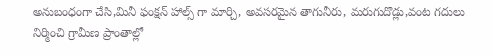అనుబంధంగా చేసి,మినీ ఫంక్షన్ హాల్స్ గా మార్చి, అవసరమైన తాగునీరు, మరుగుదొడ్లు,వంట గదులు నిర్మించి గ్రామీణ ప్రాంతాల్లో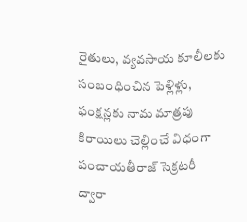రైతులు, వ్యవసాయ కూలీలకు సంబంధించిన పెళ్లిళ్లు, ఫంక్షన్లకు నామ మాత్రపు కిరాయిలు చెల్లించే విధంగా పంచాయతీరాజ్ సెక్రటరీ ద్వారా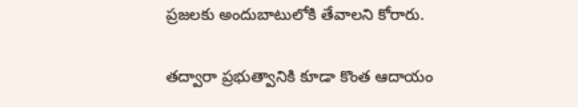ప్రజలకు అందుబాటులోకి తేవాలని కోరారు.

తద్వారా ప్రభుత్వానికి కూడా కొంత ఆదాయం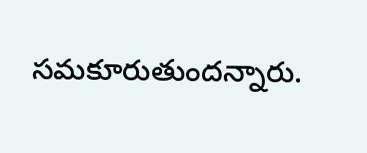సమకూరుతుందన్నారు.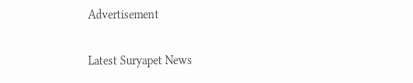Advertisement

Latest Suryapet News